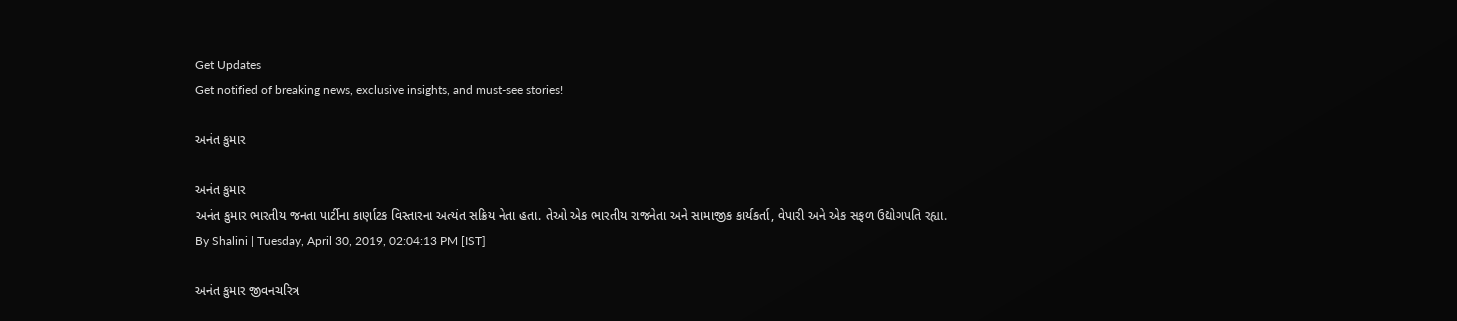Get Updates
Get notified of breaking news, exclusive insights, and must-see stories!

અનંત કુમાર

અનંત કુમાર
અનંત કુમાર ભારતીય જનતા પાર્ટીના કાર્ણાટક વિસ્તારના અત્યંત સક્રિય નેતા હતા. તેઓ એક ભારતીય રાજનેતા અને સામાજીક કાર્યકર્તા, વેપારી અને એક સફળ ઉદ્યોગપતિ રહ્યા.
By Shalini | Tuesday, April 30, 2019, 02:04:13 PM [IST]

અનંત કુમાર જીવનચરિત્ર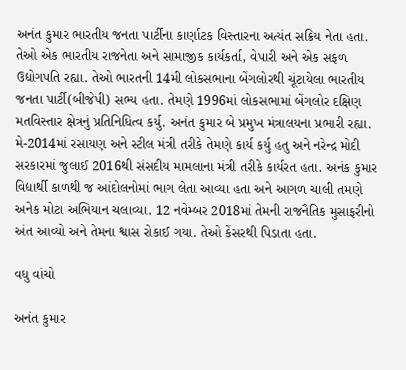અનંત કુમાર ભારતીય જનતા પાર્ટીના કાર્ણાટક વિસ્તારના અત્યંત સક્રિય નેતા હતા. તેઓ એક ભારતીય રાજનેતા અને સામાજીક કાર્યકર્તા, વેપારી અને એક સફળ ઉદ્યોગપતિ રહ્યા. તેઓ ભારતની 14મી લોકસભાના બેંગલોરથી ચૂંટાયેલા ભારતીય જનતા પાર્ટી(બીજેપી) સભ્ય હતા. તેમણે 1996માં લોકસભામાં બેંગલોર દક્ષિણ મતવિસ્તાર ક્ષેત્રનું પ્રતિનિધિત્વ કર્યુ. અનંત કુમાર બે પ્રમુખ મંત્રાલયના પ્રભારી રહ્યા. મે-2014માં રસાયણ અને સ્ટીલ મંત્રી તરીકે તેમણે કાર્ય કર્યુ હતુ અને નરેન્દ્ર મોદી સરકારમાં જુલાઈ 2016થી સંસદીય મામલાના મંત્રી તરીકે કાર્યરત હતા. અનંક કુમાર વિદ્યાર્થી કાળથી જ આંદોલનોમાં ભાગ લેતા આવ્યા હતા અને આગળ ચાલી તમણે અનેક મોટા અભિયાન ચલાવ્યા. 12 નવેમ્બર 2018માં તેમની રાજનૈતિક મુસાફરીનો અંત આવ્યો અને તેમના શ્વાસ રોકાઈ ગયા. તેઓ કેંસરથી પિડાતા હતા.

વધુ વાંચો

અનંત કુમાર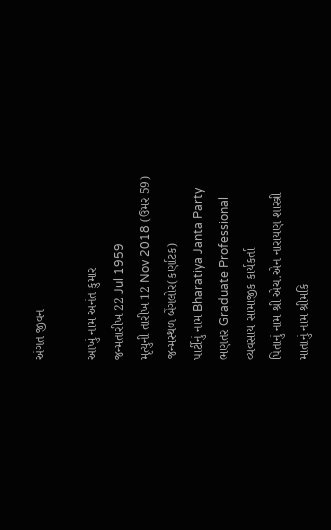અંગત જીવન

આખું નામ અનંત કુમાર
જન્મતારીખ 22 Jul 1959
મૃત્યુની તારીખ 12 Nov 2018 (ઉમર 59)
જન્મસ્થળ બેંગલોર(કર્ણાટક)
પાર્ટીનું નામ Bharatiya Janta Party
ભણતર Graduate Professional
વ્યવસાય સામાજીક કાર્યકર્તા
પિતાનું નામ શ્રી એચ.એન નારાયણ શાસ્ત્રી
માતાનું નામ શ્રીમકિ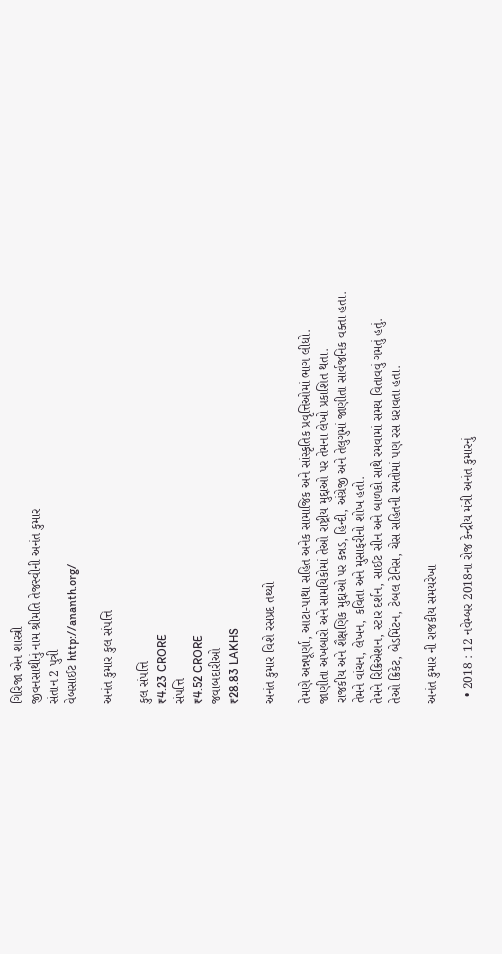ગિરિજા એન શાસ્ત્રી
જીવનસાથીનું નામ શ્રીમતિ તેજસ્વીની અનંત કુમાર
સંતાન 2 પુત્રી
વેબસાઈટ http://ananth.org/

અનંત કુમાર કુલ સંપત્તિ

કુલ સંપત્તિ
₹4.23 CRORE
સંપત્તિ
₹4.52 CRORE
જવાબદારીઓ
₹28.83 LAKHS

અનંત કુમાર વિશે રસપ્રદ તથ્યો

તેમણે અન્નપૂર્ણા, આટા-પાથા સહિત અનેક સામાજિક અને સાંસ્કૃતિક પ્રવૃત્તિઓમાં ભાગ લીધો.
જાણીતા અખબારો અને સામયિકોમાં તેઓ રાષ્ટ્રીય મુદ્દાઓ પર તેમના લેખો પ્રકાશિત થતા.
રાજકીય અને શૈક્ષણિક મુદ્દાઓ પર કન્નડ, હિન્દી, અંગ્રેજી અને તેલુગુમાં જાણીતા સાર્વજનિક વક્તા હતા.
તેમને વાંચન, લેખન, કવિતા અને મુસાફરીનો શોખ હતો.
તેમને રિક્રિએશન, સ્ટાર દર્શન, સાઈટ સીન અને બાળકો સાથે રમવામાં સમય વિતાવવું ગમતું હતું.
તેઓ ક્રિકેટ, બેડમિંટન, ટેબલ ટેનિસ, ચેસ સહિતની રમતોમાં પણ રસ ધરાવતા હતા.

અનંત કુમાર ની રાજકીય સમયરેખા

  • 2018 : 12 નવેમ્બર 2018ના રોજ કેન્દ્રીય મંત્રી અનંત કુમારનું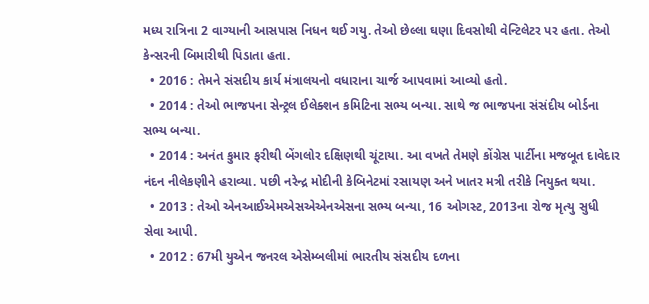મધ્ય રાત્રિના 2 વાગ્યાની આસપાસ નિધન થઈ ગયુ. તેઓ છેલ્લા ઘણા દિવસોથી વેન્ટિલેટર પર હતા. તેઓ કેન્સરની બિમારીથી પિડાતા હતા.
  • 2016 : તેમને સંસદીય કાર્ય મંત્રાલયનો વધારાના ચાર્જ આપવામાં આવ્યો હતો.
  • 2014 : તેઓ ભાજપના સેન્ટ્રલ ઈલેક્શન કમિટિના સભ્ય બન્યા. સાથે જ ભાજપના સંસંદીય બોર્ડના સભ્ય બન્યા.
  • 2014 : અનંત કુમાર ફરીથી બેંગલોર દક્ષિણથી ચૂંટાયા. આ વખતે તેમણે કોંગ્રેસ પાર્ટીના મજબૂત દાવેદાર નંદન નીલેકણીને હરાવ્યા. પછી નરેન્દ્ર મોદીની કેબિનેટમાં રસાયણ અને ખાતર મત્રી તરીકે નિયુક્ત થયા.
  • 2013 : તેઓ એનઆઈએમએસએએનએસના સભ્ય બન્યા, 16 ઓગસ્ટ, 2013ના રોજ મૃત્યુ સુધી સેવા આપી.
  • 2012 : 67મી યુએન જનરલ એસેમ્બલીમાં ભારતીય સંસદીય દળના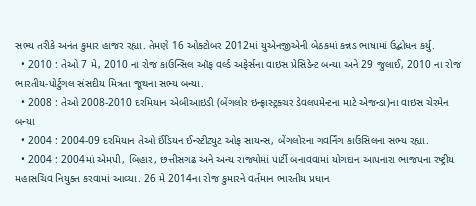સભ્ય તરીકે અનંત કુમાર હાજર રહ્યા. તેમણે 16 ઓક્ટોબર 2012માં યુએનજીએની બેઠકમાં કન્નડ ભાષામાં ઉદ્બોધન કર્યુ.
  • 2010 : તેઓ 7 મે, 2010 ના રોજ કાઉન્સિલ ઑફ વર્લ્ડ અફેર્સના વાઇસ પ્રેસિડેન્ટ બન્યા અને 29 જુલાઈ, 2010 ના રોજ ભારતીય-પોર્ટુગલ સંસદીય મિત્રતા જૂથના સભ્ય બન્યા.
  • 2008 : તેઓ 2008-2010 દરમિયાન એબીઆઇડી (બેંગલોર ઇન્ફ્રાસ્ટ્રક્ચર ડેવલપમેન્ટના માટે એજન્ડા)ના વાઇસ ચેરમેન બન્યા
  • 2004 : 2004-09 દરમિયાન તેઓ ઈંડિયન ઈન્સ્ટીટ્યુટ ઓફ સાયન્સ, બેંગલોરના ગવર્નિંગ કાઉંસિલના સભ્ય રહ્યા.
  • 2004 : 2004માં એમપી, બિહાર, છત્તીસગઢ અને અન્ય રાજ્યોમાં પાર્ટી બનાવવામાં યોગદાન આપનારા ભાજપના રષ્ટ્રીય મહાસચિવ નિયુક્ત કરવામાં આવ્યા. 26 મે 2014ના રોજ કુમારને વર્તમાન ભારતીય પ્રધાન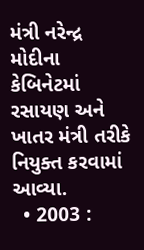મંત્રી નરેન્દ્ર મોદીના કેબિનેટમાં રસાયણ અને ખાતર મંત્રી તરીકે નિયુક્ત કરવામાં આવ્યા.
  • 2003 :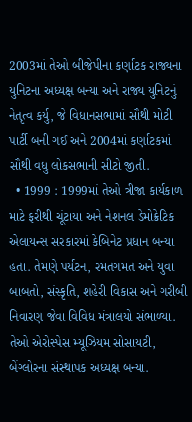2003માં તેઓ બીજેપીના કર્ણાટક રાજ્યના યુનિટના અધ્યક્ષ બન્યા અને રાજ્ય યુનિટનું નેતૃત્વ કર્યુ, જે વિધાનસભામાં સૌથી મોટી પાર્ટી બની ગઈ અને 2004માં કર્ણાટકમાં સૌથી વધુ લોકસભાની સીટો જીતી.
  • 1999 : 1999માં તેઓ ત્રીજા કાર્યકાળ માટે ફરીથી ચૂંટાયા અને નેશનલ ડેમોક્રેટિક એલાયન્સ સરકારમાં કેબિનેટ પ્રધાન બન્યા હતા. તેમણે પર્યટન, રમતગમત અને યુવા બાબતો, સંસ્કૃતિ, શહેરી વિકાસ અને ગરીબી નિવારણ જેવા વિવિધ મંત્રાલયો સંભાળ્યા. તેઓ એરોસ્પેસ મ્યૂઝિયમ સોસાયટી, બેંગ્લોરના સંસ્થાપક અધ્યક્ષ બન્યા.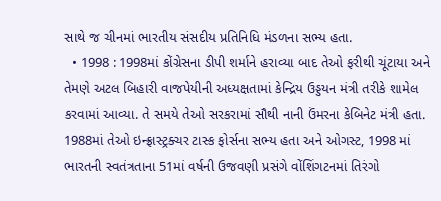સાથે જ ચીનમાં ભારતીય સંસદીય પ્રતિનિધિ મંડળના સભ્ય હતા.
  • 1998 : 1998માં કોંગ્રેસના ડીપી શર્માને હરાવ્યા બાદ તેઓ ફરીથી ચૂંટાયા અને તેમણે અટલ બિહારી વાજપેયીની અધ્યક્ષતામાં કેન્દ્રિય ઉડ્ડયન મંત્રી તરીકે શામેલ કરવામાં આવ્યા. તે સમયે તેઓ સરકરામાં સૌથી નાની ઉંમરના કેબિનેટ મંત્રી હતા. 1988માં તેઓ ઇન્ફ્રાસ્ટ્રક્ચર ટાસ્ક ફોર્સના સભ્ય હતા અને ઓગસ્ટ, 1998 માં ભારતની સ્વતંત્રતાના 51માં વર્ષની ઉજવણી પ્રસંગે વોંશિંગટનમાં તિરંગો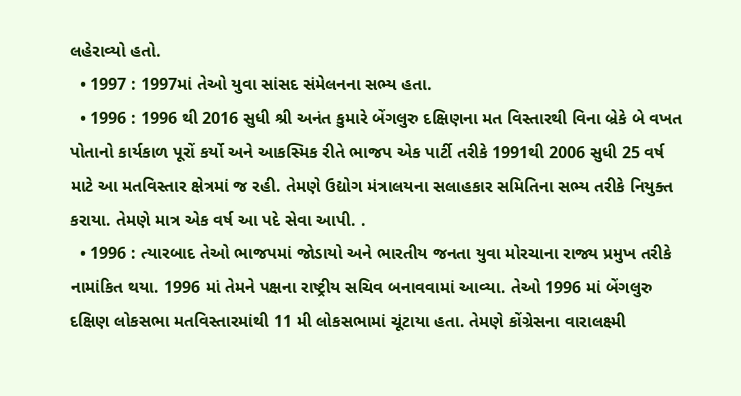લહેરાવ્યો હતો.
  • 1997 : 1997માં તેઓ યુવા સાંસદ સંમેલનના સભ્ય હતા.
  • 1996 : 1996 થી 2016 સુધી શ્રી અનંત કુમારે બેંગલુરુ દક્ષિણના મત વિસ્તારથી વિના બ્રેકે બે વખત પોતાનો કાર્યકાળ પૂરોં કર્યો અને આકસ્મિક રીતે ભાજપ એક પાર્ટી તરીકે 1991થી 2006 સુધી 25 વર્ષ માટે આ મતવિસ્તાર ક્ષેત્રમાં જ રહી. તેમણે ઉદ્યોગ મંત્રાલયના સલાહકાર સમિતિના સભ્ય તરીકે નિયુક્ત કરાયા. તેમણે માત્ર એક વર્ષ આ પદે સેવા આપી. .
  • 1996 : ત્યારબાદ તેઓ ભાજપમાં જોડાયો અને ભારતીય જનતા યુવા મોરચાના રાજ્ય પ્રમુખ તરીકે નામાંકિત થયા. 1996 માં તેમને પક્ષના રાષ્ટ્રીય સચિવ બનાવવામાં આવ્યા. તેઓ 1996 માં બેંગલુરુ દક્ષિણ લોકસભા મતવિસ્તારમાંથી 11 મી લોકસભામાં ચૂંટાયા હતા. તેમણે કોંગ્રેસના વારાલક્ષ્મી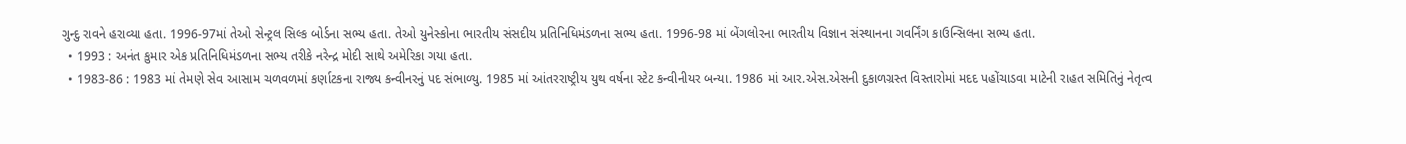ગુન્દુ રાવને હરાવ્યા હતા. 1996-97માં તેઓ સેન્ટ્રલ સિલ્ક બોર્ડના સભ્ય હતા. તેઓ યુનેસ્કોના ભારતીય સંસદીય પ્રતિનિધિમંડળના સભ્ય હતા. 1996-98 માં બેંગલોરના ભારતીય વિજ્ઞાન સંસ્થાનના ગવર્નિંગ કાઉન્સિલના સભ્ય હતા.
  • 1993 : અનંત કુમાર એક પ્રતિનિધિમંડળના સભ્ય તરીકે નરેન્દ્ર મોદી સાથે અમેરિકા ગયા હતા.
  • 1983-86 : 1983 માં તેમણે સેવ આસામ ચળવળમાં કર્ણાટકના રાજ્ય કન્વીનરનું પદ સંભાળ્યુ. 1985 માં આંતરરાષ્ટ્રીય યુથ વર્ષના સ્ટેટ કન્વીનીયર બન્યા. 1986 માં આર.એસ.એસની દુકાળગ્રસ્ત વિસ્તારોમાં મદદ પહોંચાડવા માટેની રાહત સમિતિનું નેતૃત્વ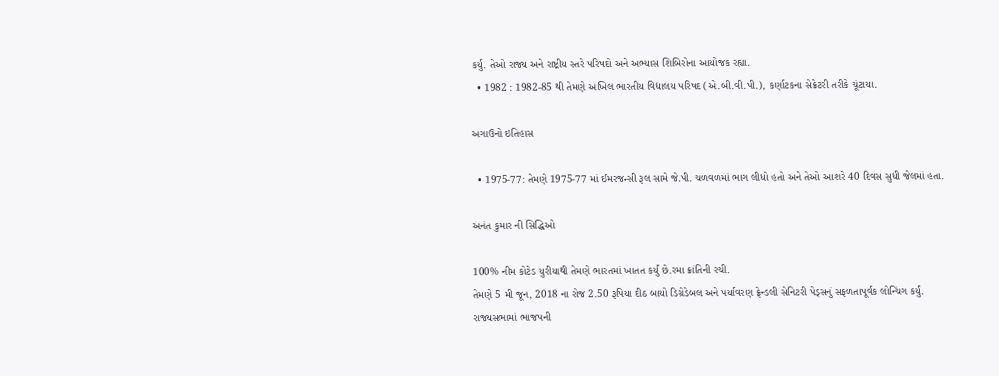કર્યુ. તેઓ રાજ્ય અને રાષ્ટ્રીય સ્તરે પરિષદો અને અભ્યાસ શિબિરોના આયોજક રહ્યા.
  • 1982 : 1982-85 થી તેમણે અખિલ ભારતીય વિદ્યાલય પરિષદ (એ.બી.વી.પી.), કર્ણાટકના સેક્રેટરી તરીકે ચૂંટાયા.

અગાઉનો ઇતિહાસ

  • 1975-77: તેમણે 1975-77 માં ઈમરજન્સી રૂલ સામે જે.પી. ચળવળમાં ભાગ લીધો હતો અને તેઓ આશરે 40 દિવસ સુધી જેલમાં હતા.

અનંત કુમાર ની સિદ્ધિઓ

100% નીમ કોટેડ યુરીયાથી તેમણે ભારતમાં ખાતત કર્યું છે.રમા ક્રાંતિની રચી.
તેમણે 5 મી જૂન, 2018 ના રોજ 2.50 રૂપિયા દીઠ બાયો ડિગ્રેડેબલ અને પર્યાવરણ ફ્રેન્ડલી સેનિટરી પેડ્સનું સફળતાપૂર્વક લોન્ચિંગ કર્યું.
રાજ્યસભામાં ભાજપની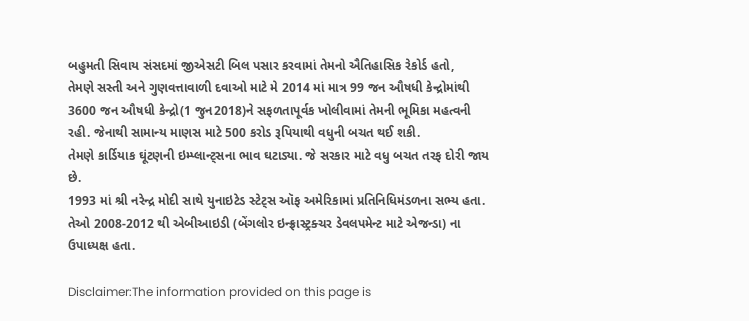બહુમતી સિવાય સંસદમાં જીએસટી બિલ પસાર કરવામાં તેમનો ઐતિહાસિક રેકોર્ડ હતો,
તેમણે સસ્તી અને ગુણવત્તાવાળી દવાઓ માટે મે 2014 માં માત્ર 99 જન ઔષધી કેન્દ્રોમાંથી 3600 જન ઔષધી કેન્દ્રો(1 જુન2018)ને સફળતાપૂર્વક ખોલીવામાં તેમની ભૂમિકા મહત્વની રહી. જેનાથી સામાન્ય માણસ માટે 500 કરોડ રૂપિયાથી વધુની બચત થઈ શકી.
તેમણે કાર્ડિયાક ઘૂંટણની ઇમ્પ્લાન્ટ્સના ભાવ ઘટાડ્યા. જે સરકાર માટે વધુ બચત તરફ દોરી જાય છે.
1993 માં શ્રી નરેન્દ્ર મોદી સાથે યુનાઇટેડ સ્ટેટ્સ ઑફ અમેરિકામાં પ્રતિનિધિમંડળના સભ્ય હતા.
તેઓ 2008-2012 થી એબીઆઇડી (બેંગલોર ઇન્ફ્રાસ્ટ્રક્ચર ડેવલપમેન્ટ માટે એજન્ડા) ના ઉપાધ્યક્ષ હતા.

Disclaimer:The information provided on this page is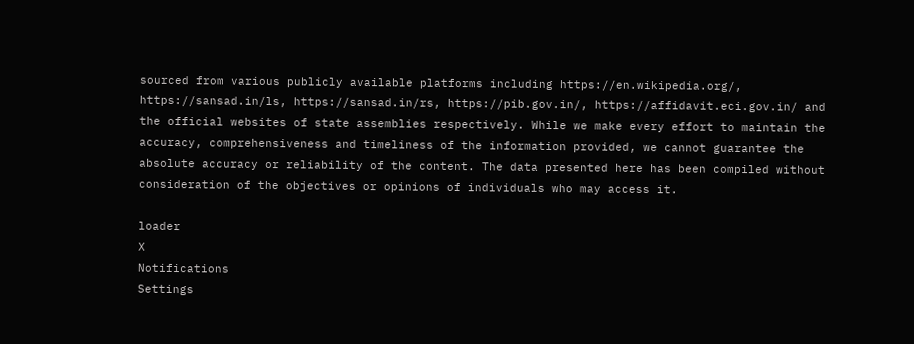sourced from various publicly available platforms including https://en.wikipedia.org/, https://sansad.in/ls, https://sansad.in/rs, https://pib.gov.in/, https://affidavit.eci.gov.in/ and the official websites of state assemblies respectively. While we make every effort to maintain the accuracy, comprehensiveness and timeliness of the information provided, we cannot guarantee the absolute accuracy or reliability of the content. The data presented here has been compiled without consideration of the objectives or opinions of individuals who may access it.

loader
X
Notifications
Settings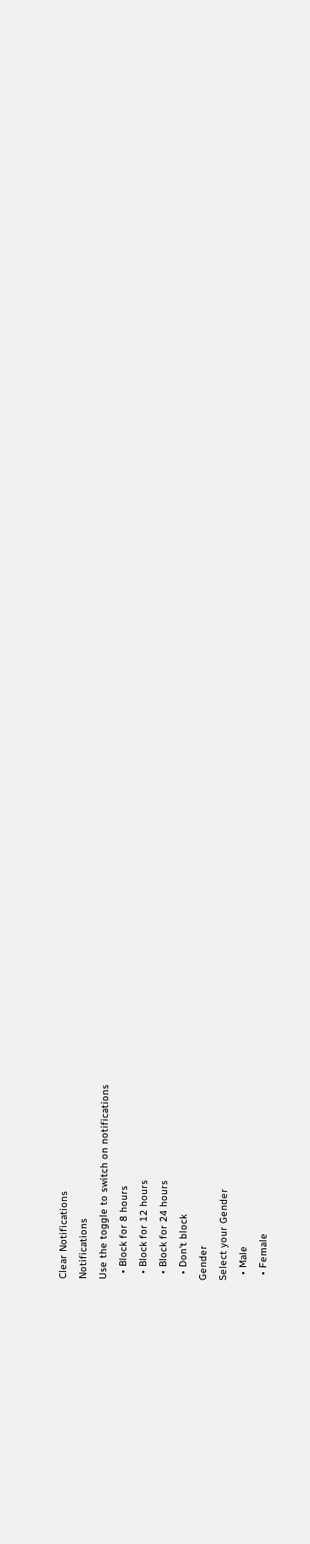Clear Notifications
Notifications
Use the toggle to switch on notifications
  • Block for 8 hours
  • Block for 12 hours
  • Block for 24 hours
  • Don't block
Gender
Select your Gender
  • Male
  • Female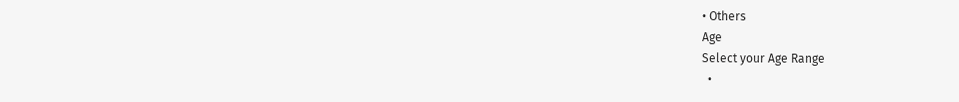• Others
Age
Select your Age Range
  •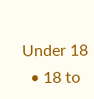Under 18
  • 18 to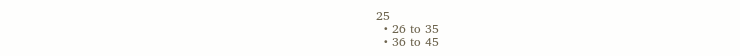25
  • 26 to 35
  • 36 to 45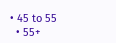• 45 to 55
  • 55+